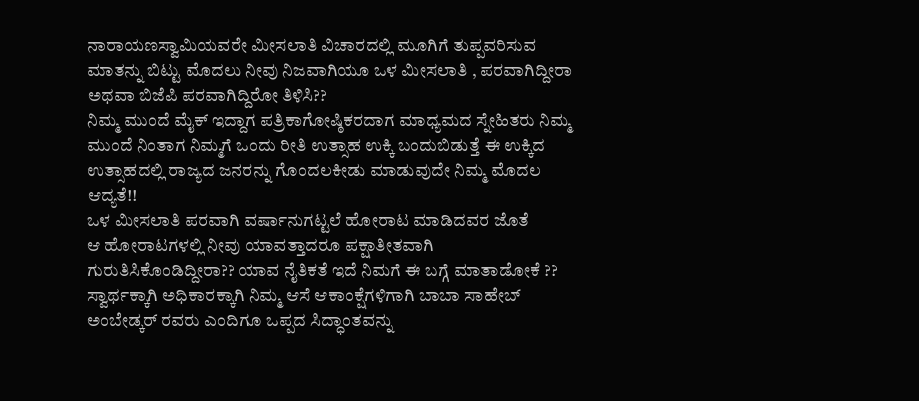ನಾರಾಯಣಸ್ವಾಮಿಯವರೇ ಮೀಸಲಾತಿ ವಿಚಾರದಲ್ಲಿ ಮೂಗಿಗೆ ತುಪ್ಪವರಿಸುವ ಮಾತನ್ನು ಬಿಟ್ಟು ಮೊದಲು ನೀವು ನಿಜವಾಗಿಯೂ ಒಳ ಮೀಸಲಾತಿ , ಪರವಾಗಿದ್ದೀರಾ ಅಥವಾ ಬಿಜೆಪಿ ಪರವಾಗಿದ್ದಿರೋ ತಿಳಿಸಿ??
ನಿಮ್ಮ ಮುಂದೆ ಮೈಕ್ ಇದ್ದಾಗ ಪತ್ರಿಕಾಗೋಷ್ಠಿಕರದಾಗ ಮಾಧ್ಯಮದ ಸ್ನೇಹಿತರು ನಿಮ್ಮ ಮುಂದೆ ನಿಂತಾಗ ನಿಮ್ಮಗೆ ಒಂದು ರೀತಿ ಉತ್ಸಾಹ ಉಕ್ಕಿ ಬಂದುಬಿಡುತ್ತೆ ಈ ಉಕ್ಕಿದ ಉತ್ಸಾಹದಲ್ಲಿ ರಾಜ್ಯದ ಜನರನ್ನು ಗೊಂದಲಕೀಡು ಮಾಡುವುದೇ ನಿಮ್ಮ ಮೊದಲ ಆದ್ಯತೆ!!
ಒಳ ಮೀಸಲಾತಿ ಪರವಾಗಿ ವರ್ಷಾನುಗಟ್ಟಲೆ ಹೋರಾಟ ಮಾಡಿದವರ ಜೊತೆ
ಆ ಹೋರಾಟಗಳಲ್ಲಿ ನೀವು ಯಾವತ್ತಾದರೂ ಪಕ್ಷಾತೀತವಾಗಿ ಗುರುತಿಸಿಕೊಂಡಿದ್ದೀರಾ?? ಯಾವ ನೈತಿಕತೆ ಇದೆ ನಿಮಗೆ ಈ ಬಗ್ಗೆ ಮಾತಾಡೋಕೆ ??
ಸ್ವಾರ್ಥಕ್ಕಾಗಿ ಅಧಿಕಾರಕ್ಕಾಗಿ ನಿಮ್ಮ ಆಸೆ ಆಕಾಂಕ್ಷೆಗಳಿಗಾಗಿ ಬಾಬಾ ಸಾಹೇಬ್ ಅಂಬೇಡ್ಕರ್ ರವರು ಎಂದಿಗೂ ಒಪ್ಪದ ಸಿದ್ಧಾಂತವನ್ನು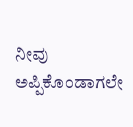ನೀವು ಅಪ್ಪಿಕೊಂಡಾಗಲೇ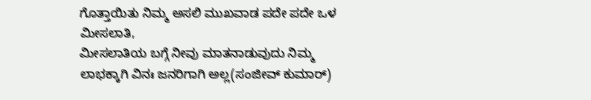ಗೊತ್ತಾಯಿತು ನಿಮ್ಮ ಅಸಲಿ ಮುಖವಾಡ ಪದೇ ಪದೇ ಒಳ ಮೀಸಲಾತಿ,
ಮೀಸಲಾತಿಯ ಬಗ್ಗೆ ನೀವು ಮಾತನಾಡುವುದು ನಿಮ್ಮ ಲಾಭಕ್ಕಾಗಿ ವಿನಃ ಜನರಿಗಾಗಿ ಅಲ್ಲ(ಸಂಜೀವ್ ಕುಮಾರ್)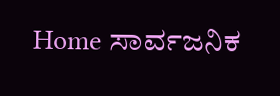Home ಸಾರ್ವಜನಿಕ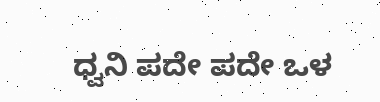ಧ್ವನಿ ಪದೇ ಪದೇ ಒಳ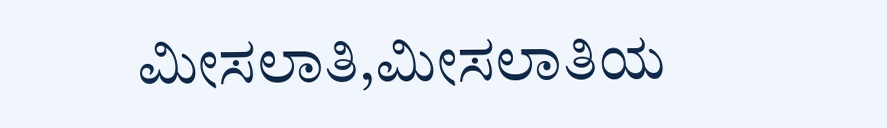ಮೀಸಲಾತಿ,ಮೀಸಲಾತಿಯ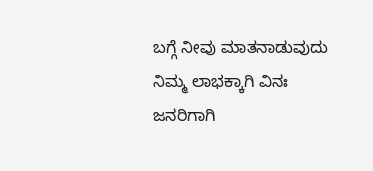ಬಗ್ಗೆ ನೀವು ಮಾತನಾಡುವುದು ನಿಮ್ಮ ಲಾಭಕ್ಕಾಗಿ ವಿನಃ ಜನರಿಗಾಗಿ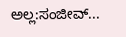ಅಲ್ಲ:ಸಂಜೀವ್...